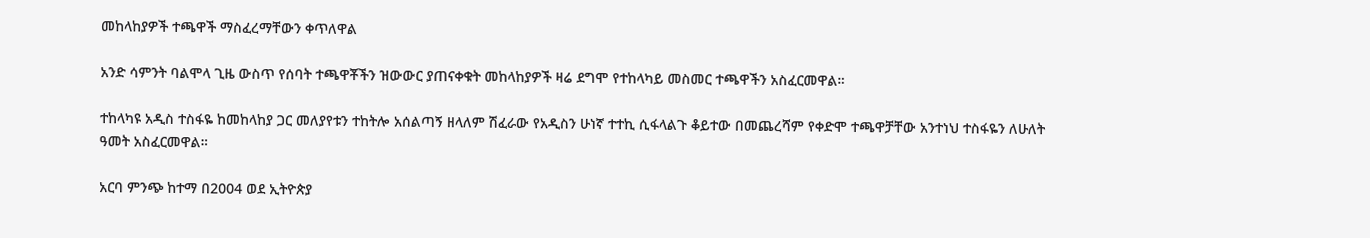መከላከያዎች ተጫዋች ማስፈረማቸውን ቀጥለዋል

አንድ ሳምንት ባልሞላ ጊዜ ውስጥ የሰባት ተጫዋቾችን ዝውውር ያጠናቀቁት መከላከያዎች ዛሬ ደግሞ የተከላካይ መስመር ተጫዋችን አስፈርመዋል።

ተከላካዩ አዲስ ተስፋዬ ከመከላከያ ጋር መለያየቱን ተከትሎ አሰልጣኝ ዘላለም ሽፈራው የአዲስን ሁነኛ ተተኪ ሲፋላልጉ ቆይተው በመጨረሻም የቀድሞ ተጫዋቻቸው አንተነህ ተስፋዬን ለሁለት ዓመት አስፈርመዋል።

አርባ ምንጭ ከተማ በ2004 ወደ ኢትዮጵያ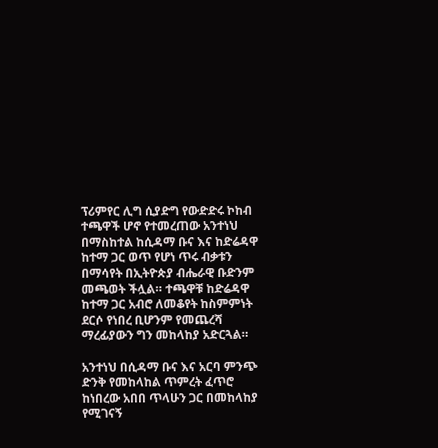ፕሪምየር ሊግ ሲያድግ የውድድሩ ኮከብ ተጫዋች ሆኖ የተመረጠው አንተነህ በማስከተል ከሲዳማ ቡና እና ከድሬዳዋ ከተማ ጋር ወጥ የሆነ ጥሩ ብቃቱን በማሳየት በኢትዮጵያ ብሔራዊ ቡድንም መጫወት ችሏል። ተጫዋቹ ከድሬዳዋ ከተማ ጋር አብሮ ለመቆየት ከስምምነት ደርሶ የነበረ ቢሆንም የመጨረሻ ማረፊያውን ግን መከላከያ አድርጓል።

አንተነህ በሲዳማ ቡና እና አርባ ምንጭ ድንቅ የመከላከል ጥምረት ፈጥሮ ከነበረው አበበ ጥላሁን ጋር በመከላከያ የሚገናኝ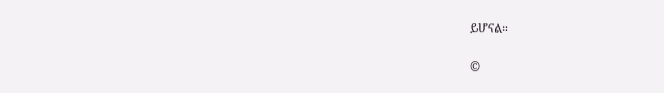ይሆናል።


©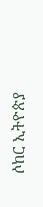ሶከር ኢትዮጵያ